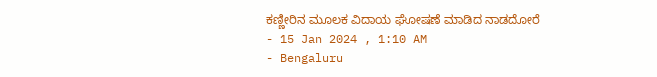ಕಣ್ಣೀರಿನ ಮೂಲಕ ವಿದಾಯ ಘೋಷಣೆ ಮಾಡಿದ ನಾಡದೋರೆ
- 15 Jan 2024 , 1:10 AM
- Bengaluru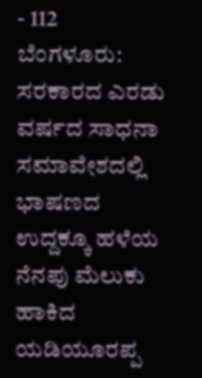- 112
ಬೆಂಗಳೂರು: ಸರಕಾರದ ಎರಡು ವರ್ಷದ ಸಾಧನಾ ಸಮಾವೇಶದಲ್ಲಿ ಭಾಷಣದ ಉದ್ದಕ್ಕೂ ಹಳೆಯ ನೆನಪು ಮೆಲುಕು ಹಾಕಿದ ಯಡಿಯೂರಪ್ಪ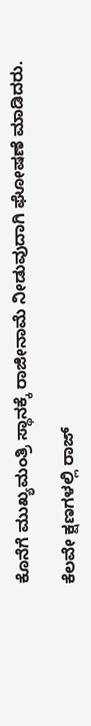ಕೊನೆಗೆ ಮುಖ್ಯಮಂತ್ರಿ ಸ್ಥಾನಕ್ಕೆ ರಾಜೀನಾಮೆ ನೀಡುವುದಾಗಿ ಘೋಷಣೆ ಮಾಡಿದರು.

ಕೆಲವೇ ಕ್ಷಣಗಳಲ್ಲಿ ರಾಜ್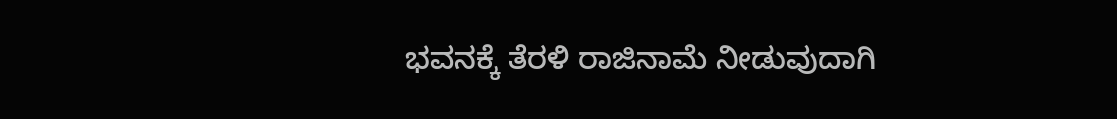ಭವನಕ್ಕೆ ತೆರಳಿ ರಾಜಿನಾಮೆ ನೀಡುವುದಾಗಿ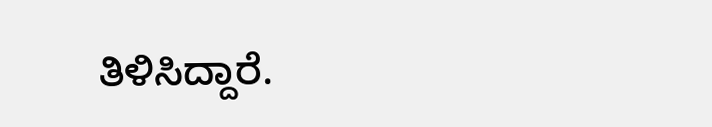ತಿಳಿಸಿದ್ದಾರೆ.